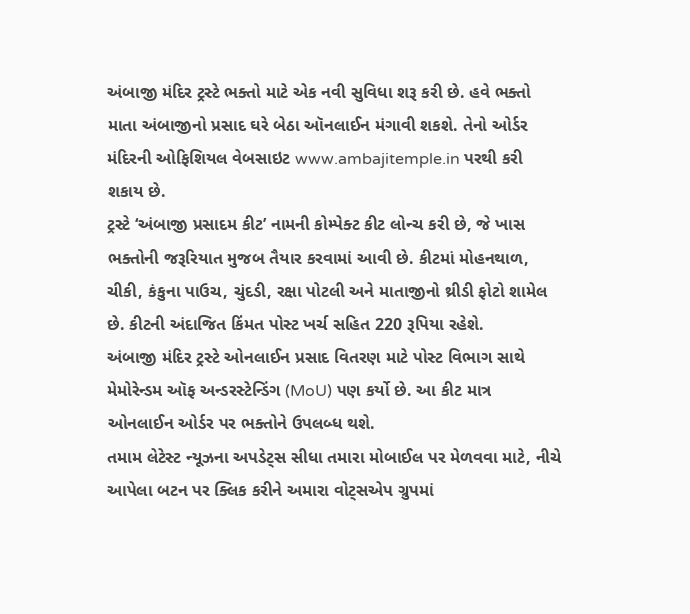અંબાજી મંદિર ટ્રસ્ટે ભક્તો માટે એક નવી સુવિધા શરૂ કરી છે. હવે ભક્તો માતા અંબાજીનો પ્રસાદ ઘરે બેઠા ઑનલાઈન મંગાવી શકશે. તેનો ઓર્ડર મંદિરની ઓફિશિયલ વેબસાઇટ www.ambajitemple.in પરથી કરી શકાય છે.
ટ્રસ્ટે ‘અંબાજી પ્રસાદમ કીટ’ નામની કોમ્પેક્ટ કીટ લોન્ચ કરી છે, જે ખાસ ભક્તોની જરૂરિયાત મુજબ તૈયાર કરવામાં આવી છે. કીટમાં મોહનથાળ, ચીકી, કંકુના પાઉચ, ચુંદડી, રક્ષા પોટલી અને માતાજીનો થ્રીડી ફોટો શામેલ છે. કીટની અંદાજિત કિંમત પોસ્ટ ખર્ચ સહિત 220 રૂપિયા રહેશે.
અંબાજી મંદિર ટ્રસ્ટે ઓનલાઈન પ્રસાદ વિતરણ માટે પોસ્ટ વિભાગ સાથે મેમોરેન્ડમ ઑફ અન્ડરસ્ટેન્ડિંગ (MoU) પણ કર્યો છે. આ કીટ માત્ર ઓનલાઈન ઓર્ડર પર ભક્તોને ઉપલબ્ધ થશે.
તમામ લેટેસ્ટ ન્યૂઝના અપડેટ્સ સીધા તમારા મોબાઈલ પર મેળવવા માટે, નીચે આપેલા બટન પર ક્લિક કરીને અમારા વોટ્સએપ ગ્રુપમાં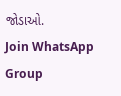જોડાઓ.
Join WhatsApp Group